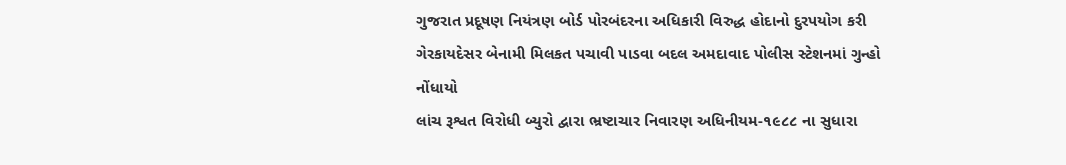ગુજરાત પ્રદૂષણ નિયંત્રણ બોર્ડ પોરબંદરના અધિકારી વિરુદ્ધ હોદાનો દુરપયોગ કરી ગેરકાયદેસર બેનામી મિલકત પચાવી પાડવા બદલ અમદાવાદ પોલીસ સ્ટેશનમાં ગુન્હો નોંધાયો
લાંચ રૂશ્વત વિરોધી બ્યુરો દ્વારા ભ્રષ્ટાચાર નિવારણ અધિનીયમ-૧૯૮૮ ના સુધારા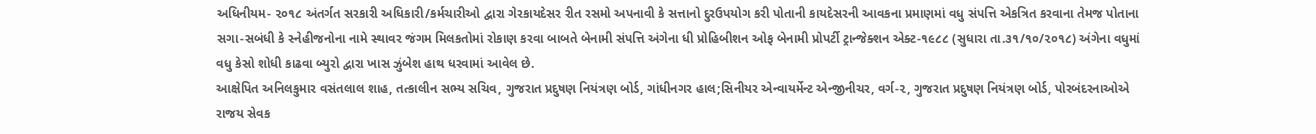અધિનીયમ- ૨૦૧૮ અંતર્ગત સરકારી અધિકારી/કર્મચારીઓ દ્વારા ગેરકાયદેસર રીત રસમો અપનાવી કે સત્તાનો દુરઉપયોગ કરી પોતાની કાયદેસરની આવકના પ્રમાણમાં વધુ સંપત્તિ એકત્રિત કરવાના તેમજ પોતાના સગા-સબંધી કે સ્નેહીજનોના નામે સ્થાવર જંગમ મિલકતોમાં રોકાણ કરવા બાબતે બેનામી સંપત્તિ અંગેના ધી પ્રોહિબીશન ઓફ બેનામી પ્રોપર્ટી ટ્રાન્જેક્શન એક્ટ-૧૯૮૮ (સુધારા તા.૩૧/૧૦/૨૦૧૮) અંગેના વધુમાં વધુ કેસો શોધી કાઢવા બ્યુરો દ્વારા ખાસ ઝુંબેશ હાથ ધરવામાં આવેલ છે.
આક્ષેપિત અનિલકુમાર વસંતલાલ શાહ, તત્કાલીન સભ્ય સચિવ, ગુજરાત પ્રદુષણ નિયંત્રણ બોર્ડ, ગાંધીનગર હાલ;સિનીયર એન્વાયર્મેન્ટ એન્જીનીચર, વર્ગ-૨, ગુજરાત પ્રદુષણ નિયંત્રણ બોર્ડ, પોરબંદરનાઓએ રાજય સેવક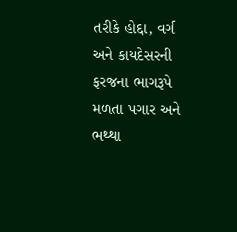તરીકે હોદ્દા, વર્ગ અને કાયદેસરની ફરજના ભાગરૂપે મળતા પગાર અને ભથ્થા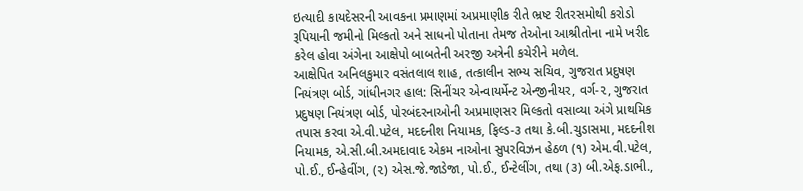ઇત્યાદી કાયદેસરની આવકના પ્રમાણમાં અપ્રમાણીક રીતે ભ્રષ્ટ રીતરસમોથી કરોડો રૂપિયાની જમીનો મિલ્કતો અને સાધનો પોતાના તેમજ તેઓના આશ્રીતોના નામે ખરીદ કરેલ હોવા અંગેના આક્ષેપો બાબતેની અરજી અત્રેની કચેરીને મળેલ.
આક્ષેપિત અનિલકુમાર વસંતલાલ શાહ, તત્કાલીન સભ્ય સચિવ, ગુજરાત પ્રદુષણ નિયંત્રણ બોર્ડ, ગાંધીનગર હાલ: સિનીંચર એન્વાયર્મેન્ટ એન્જીનીયર, વર્ગ-૨, ગુજરાત પ્રદુષણ નિયંત્રણ બોર્ડ, પોરબંદરનાઓની અપ્રમાણસર મિલ્કતો વસાવ્યા અંગે પ્રાથમિક તપાસ કરવા એ.વી.પટેલ, મદદનીશ નિયામક, ફિલ્ડ-૩ તથા કે.બી.ચુડાસમા, મદદનીશ નિયામક, એ.સી.બી.અમદાવાદ એકમ નાઓના સુપરવિઝન હેઠળ (૧) એમ.વી.પટેલ, પો.ઈ., ઈન્હેવીંગ, (૨) એસ.જે.જાડેજા, પો.ઈ., ઈન્ટેલીંગ, તથા (૩) બી.એફ.ડાભી.,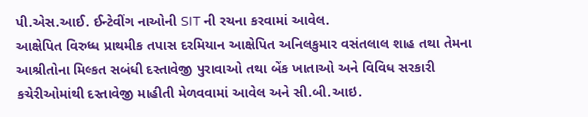પી.એસ.આઈ. ઈન્ટેવીંગ નાઓની SIT ની રચના કરવામાં આવેલ.
આક્ષેપિત વિરુધ્ધ પ્રાથમીક તપાસ દરમિયાન આક્ષેપિત અનિલકુમાર વસંતલાલ શાહ તથા તેમના આશ્રીતોના મિલ્કત સબંધી દસ્તાવેજી પુરાવાઓ તથા બેંક ખાતાઓ અને વિવિધ સરકારી કચેરીઓમાંથી દસ્તાવેજી માહીતી મેળવવામાં આવેલ અને સી.બી.આઇ.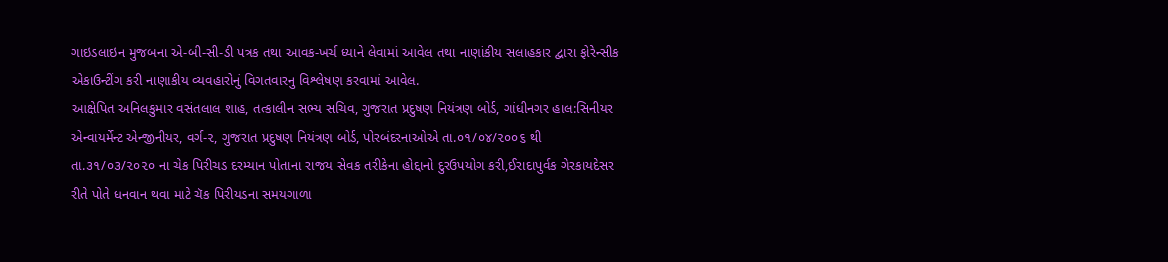ગાઇડલાઇન મુજબના એ-બી-સી-ડી પત્રક તથા આવક-ખર્ચ ધ્યાને લેવામાં આવેલ તથા નાણાંકીય સલાહકાર દ્વારા ફોરેન્સીક એકાઉન્ટીંગ કરી નાણાકીય વ્યવહારોનું વિગતવારનુ વિશ્લેષણ કરવામાં આવેલ.
આક્ષેપિત અનિલકુમાર વસંતલાલ શાહ, તત્કાલીન સભ્ય સચિવ, ગુજરાત પ્રદુષણ નિયંત્રણ બોર્ડ, ગાંધીનગર હાલ:સિનીયર એન્વાયર્મેન્ટ એન્જીનીયર, વર્ગ-૨, ગુજરાત પ્રદુષણ નિયંત્રણ બોર્ડ, પોરબંદરનાઓએ તા.૦૧/૦૪/૨૦૦૬ થી તા.૩૧/૦૩/૨૦૨૦ ના ચેક પિરીચડ દરમ્યાન પોતાના રાજય સેવક તરીકેના હોદ્દાનો દુરઉપયોગ કરી,ઈરાદાપુર્વક ગેરકાયદેસર રીતે પોતે ધનવાન થવા માટે ચૅક પિરીયડના સમયગાળા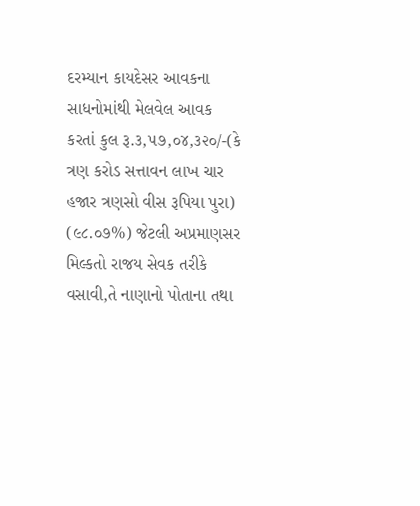દરમ્યાન કાયદેસર આવકના સાધનોમાંથી મેલવેલ આવક કરતાં કુલ રૂ.૩,૫૭,૦૪,૩૨૦/-(કે ત્રણ કરોડ સત્તાવન લાખ ચાર હજાર ત્રણસો વીસ રૂપિયા પુરા) (૯૮.૦૭%) જેટલી અપ્રમાણસર મિલ્કતો રાજય સેવક તરીકે વસાવી,તે નાણાનો પોતાના તથા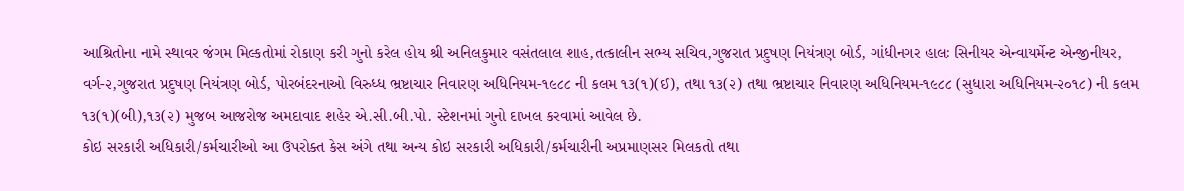આશ્રિતોના નામે સ્થાવર જંગમ મિલ્કતોમાં રોકાણ કરી ગુનો કરેલ હોય શ્રી અનિલકુમાર વસંતલાલ શાહ,તત્કાલીન સભ્ય સચિવ,ગુજરાત પ્રદુષણ નિયંત્રણ બોર્ડ, ગાંધીનગર હાલઃ સિનીયર એન્વાયર્મેન્ટ એન્જીનીયર, વર્ગ-૨,ગુજરાત પ્રદુષણ નિયંત્રણ બોર્ડ, પોરબંદરનાઓ વિરુધ્ધ ભ્રષ્ટાચાર નિવારણ અધિનિયમ-૧૯૮૮ ની કલમ ૧૩(૧)(ઈ), તથા ૧૩(૨) તથા ભ્રષ્ટાચાર નિવારણ અધિનિયમ-૧૯૮૮ (સુધારા અધિનિયમ-૨૦૧૮) ની કલમ ૧૩(૧)(બી),૧૩(૨) મુજબ આજરોજ અમદાવાદ શહેર એ.સી.બી.પો. સ્ટેશનમાં ગુનો દાખલ કરવામાં આવેલ છે.
કોઇ સરકારી અધિકારી/કર્મચારીઓ આ ઉપરોક્ત કેસ અંગે તથા અન્ય કોઇ સરકારી અધિકારી/કર્મચારીની અપ્રમાણસર મિલકતો તથા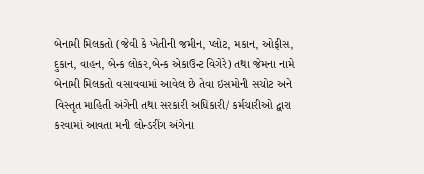બેનામી મિલકતો (જેવી કે ખેતીની જમીન, પ્લોટ, મકાન, ઓફીસ, દુકાન, વાહન, બેન્ક લોકર,બેન્ક એકાઉન્ટ વિગેરે) તથા જેમના નામે બેનામી મિલકતો વસાવવામાં આવેલ છે તેવા ઇસમોની સચોટ અને વિસ્તૃત માહિતી અંગેની તથા સરકારી અધિકારી/ કર્મચારીઓ દ્વારા કરવામાં આવતા મની લોન્ડરીંગ અંગેના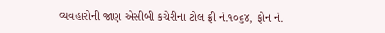વ્યવહારોની જાણ એસીબી કચેરીના ટોલ ફ્રી નં.૧૦૬૪, ફોન નં.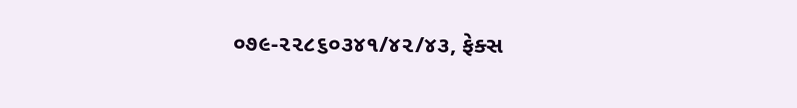૦૭૯-૨૨૮૬૦૩૪૧/૪૨/૪૩, ફેક્સ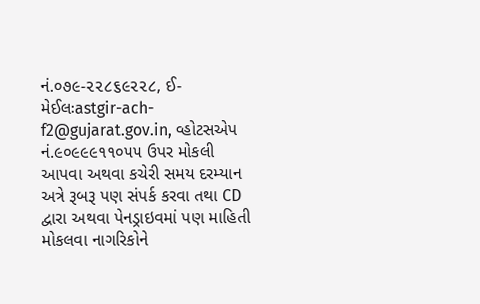નં.૦૭૯-૨૨૮૬૯૨૨૮, ઈ-મેઈલઃastgir-ach-f2@gujarat.gov.in, વ્હોટસએપ નં.૯૦૯૯૯૧૧૦૫૫ ઉપર મોકલી આપવા અથવા કચેરી સમય દરમ્યાન અત્રે રૂબરૂ પણ સંપર્ક કરવા તથા CD દ્વારા અથવા પેનડ્રાઇવમાં પણ માહિતી મોકલવા નાગરિકોને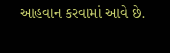આહવાન કરવામાં આવે છે.